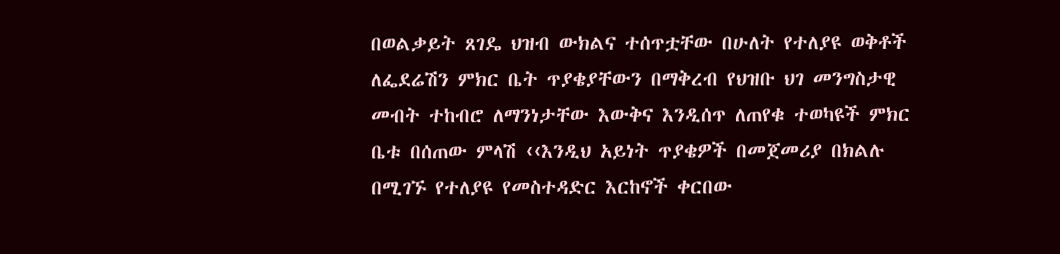በወልቃይት ጸገዴ ህዝብ ውክልና ተሰጥቷቸው በሁለት የተለያዩ ወቅቶች ለፌደሬሽን ምክር ቤት ጥያቄያቸውን በማቅረብ የህዝቡ ህገ መንግስታዊ መብት ተከብሮ ለማንነታቸው እውቅና እንዲሰጥ ለጠየቁ ተወካዩች ምክር ቤቱ በሰጠው ምላሽ ‹‹እንዲህ አይነት ጥያቄዎች በመጀመሪያ በክልሉ በሚገኙ የተለያዩ የመስተዳድር እርከኖች ቀርበው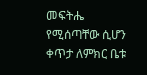መፍትሔ የሚሰጣቸው ሲሆን ቀጥታ ለምክር ቤቱ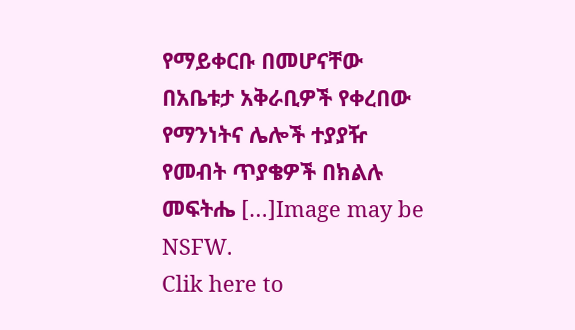የማይቀርቡ በመሆናቸው በአቤቱታ አቅራቢዎች የቀረበው የማንነትና ሌሎች ተያያዥ የመብት ጥያቄዎች በክልሉ መፍትሔ […]Image may be NSFW.
Clik here to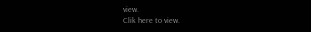view.
Clik here to view.